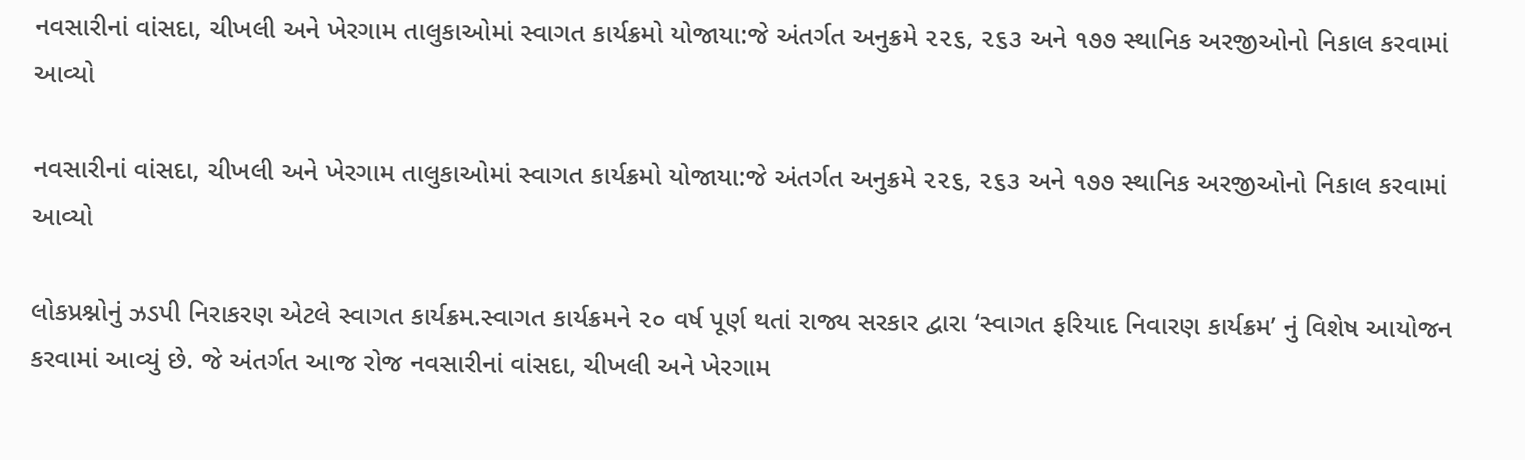નવસારીનાં વાંસદા, ચીખલી અને ખેરગામ તાલુકાઓમાં સ્વાગત કાર્યક્રમો યોજાયા:જે અંતર્ગત અનુક્રમે ૨૨૬, ૨૬૩ અને ૧૭૭ સ્થાનિક અરજીઓનો નિકાલ કરવામાં આવ્યો

નવસારીનાં વાંસદા, ચીખલી અને ખેરગામ તાલુકાઓમાં સ્વાગત કાર્યક્રમો યોજાયા:જે અંતર્ગત અનુક્રમે ૨૨૬, ૨૬૩ અને ૧૭૭ સ્થાનિક અરજીઓનો નિકાલ કરવામાં આવ્યો

લોકપ્રશ્નોનું ઝડપી નિરાકરણ એટલે સ્વાગત કાર્યક્રમ.સ્વાગત કાર્યક્રમને ૨૦ વર્ષ પૂર્ણ થતાં રાજ્ય સરકાર દ્વારા ‘સ્વાગત ફરિયાદ નિવારણ કાર્યક્રમ’ નું વિશેષ આયોજન કરવામાં આવ્યું છે. જે અંતર્ગત આજ રોજ નવસારીનાં વાંસદા, ચીખલી અને ખેરગામ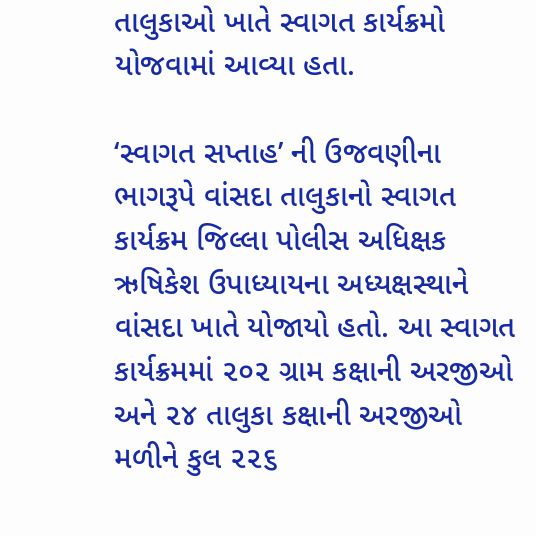તાલુકાઓ ખાતે સ્વાગત કાર્યક્રમો યોજવામાં આવ્યા હતા.

‘સ્વાગત સપ્તાહ’ ની ઉજવણીના ભાગરૂપે વાંસદા તાલુકાનો સ્વાગત કાર્યક્રમ જિલ્લા પોલીસ અધિક્ષક ઋષિકેશ ઉપાધ્યાયના અધ્યક્ષસ્થાને વાંસદા ખાતે યોજાયો હતો. આ સ્વાગત કાર્યક્રમમાં ૨૦૨ ગ્રામ કક્ષાની અરજીઓ અને ૨૪ તાલુકા કક્ષાની અરજીઓ મળીને કુલ ૨૨૬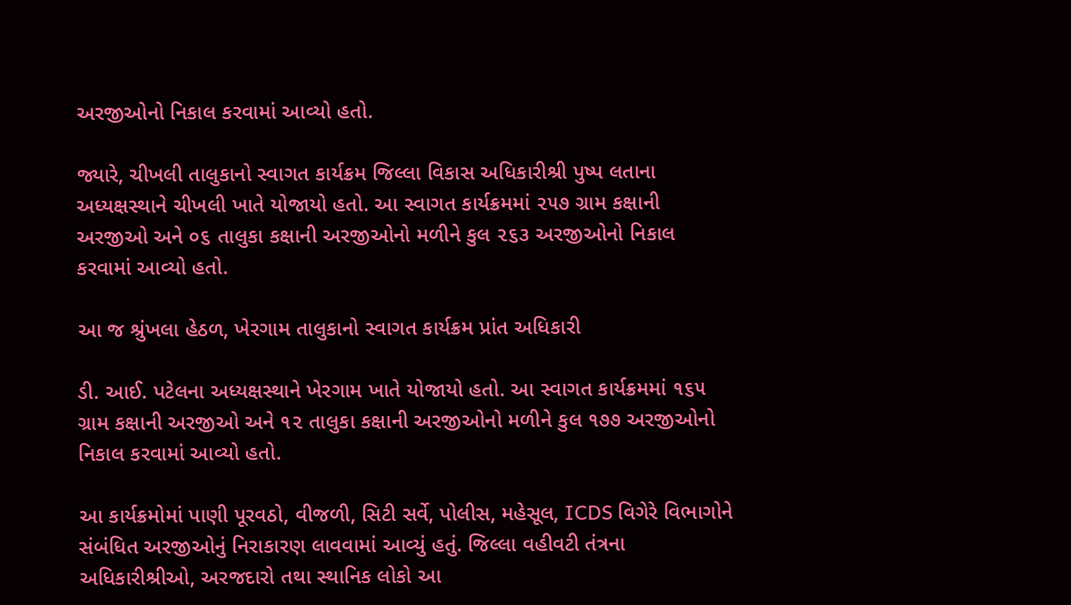અરજીઓનો નિકાલ કરવામાં આવ્યો હતો.

જ્યારે, ચીખલી તાલુકાનો સ્વાગત કાર્યક્રમ જિલ્લા વિકાસ અધિકારીશ્રી પુષ્પ લતાના અધ્યક્ષસ્થાને ચીખલી ખાતે યોજાયો હતો. આ સ્વાગત કાર્યક્રમમાં ૨૫૭ ગ્રામ કક્ષાની અરજીઓ અને ૦૬ તાલુકા કક્ષાની અરજીઓનો મળીને કુલ ૨૬૩ અરજીઓનો નિકાલ કરવામાં આવ્યો હતો.

આ જ શ્રુંખલા હેઠળ, ખેરગામ તાલુકાનો સ્વાગત કાર્યક્રમ પ્રાંત અધિકારી

ડી. આઈ. પટેલના અધ્યક્ષસ્થાને ખેરગામ ખાતે યોજાયો હતો. આ સ્વાગત કાર્યક્રમમાં ૧૬૫ ગ્રામ કક્ષાની અરજીઓ અને ૧૨ તાલુકા કક્ષાની અરજીઓનો મળીને કુલ ૧૭૭ અરજીઓનો નિકાલ કરવામાં આવ્યો હતો.

આ કાર્યક્રમોમાં પાણી પૂરવઠો, વીજળી, સિટી સર્વે, પોલીસ, મહેસૂલ, ICDS વિગેરે વિભાગોને સંબંધિત અરજીઓનું નિરાકારણ લાવવામાં આવ્યું હતું. જિલ્લા વહીવટી તંત્રના અધિકારીશ્રીઓ, અરજદારો તથા સ્થાનિક લોકો આ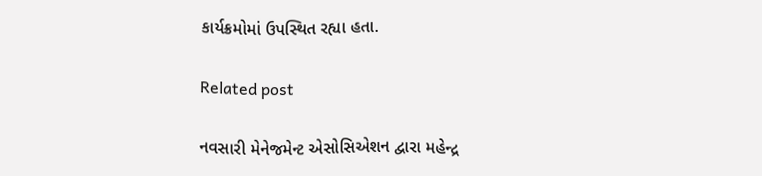કાર્યક્રમોમાં ઉપસ્થિત રહ્યા હતા.

Related post

નવસારી મેનેજમેન્ટ એસોસિએશન દ્વારા મહેન્દ્ર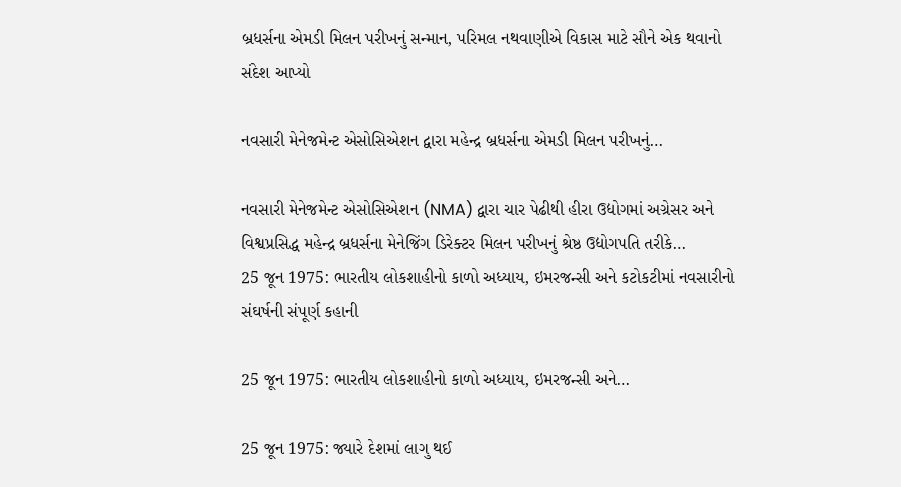બ્રધર્સના એમડી મિલન પરીખનું સન્માન, પરિમલ નથવાણીએ વિકાસ માટે સૌને એક થવાનો સંદેશ આપ્યો

નવસારી મેનેજમેન્ટ એસોસિએશન દ્વારા મહેન્દ્ર બ્રધર્સના એમડી મિલન પરીખનું…

નવસારી મેનેજમેન્ટ એસોસિએશન (NMA) દ્વારા ચાર પેઢીથી હીરા ઉદ્યોગમાં અગ્રેસર અને વિશ્વપ્રસિદ્ધ મહેન્દ્ર બ્રધર્સના મેનેજિંગ ડિરેક્ટર મિલન પરીખનું શ્રેષ્ઠ ઉદ્યોગપતિ તરીકે…
25 જૂન 1975: ભારતીય લોકશાહીનો કાળો અધ્યાય, ઇમરજન્સી અને કટોકટીમાં નવસારીનો સંઘર્ષની સંપૂર્ણ કહાની

25 જૂન 1975: ભારતીય લોકશાહીનો કાળો અધ્યાય, ઇમરજન્સી અને…

25 જૂન 1975: જ્યારે દેશમાં લાગુ થઈ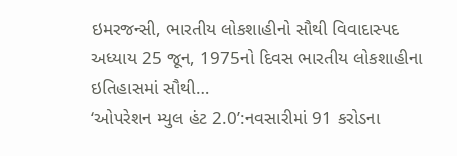ઇમરજન્સી, ભારતીય લોકશાહીનો સૌથી વિવાદાસ્પદ અધ્યાય 25 જૂન, 1975નો દિવસ ભારતીય લોકશાહીના ઇતિહાસમાં સૌથી…
‘ઓપરેશન મ્યુલ હંટ 2.0’:નવસારીમાં 91 કરોડના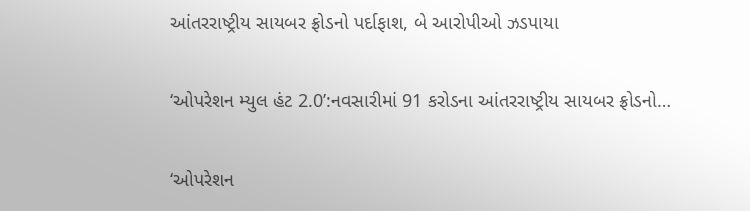આંતરરાષ્ટ્રીય સાયબર ફ્રોડનો પર્દાફાશ, બે આરોપીઓ ઝડપાયા

‘ઓપરેશન મ્યુલ હંટ 2.0’:નવસારીમાં 91 કરોડના આંતરરાષ્ટ્રીય સાયબર ફ્રોડનો…

‘ઓપરેશન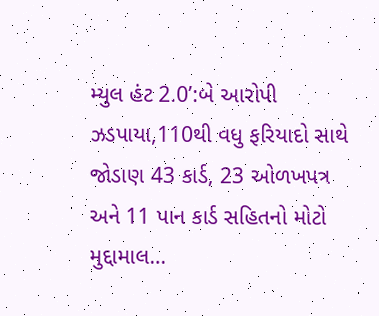મ્યુલ હંટ 2.0’:બે આરોપી ઝડપાયા,110થી વધુ ફરિયાદો સાથે જોડાણ 43 કાર્ડ, 23 ઓળખપત્ર અને 11 પાન કાર્ડ સહિતનો મોટો મુદ્દામાલ…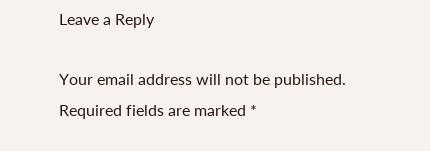Leave a Reply

Your email address will not be published. Required fields are marked *